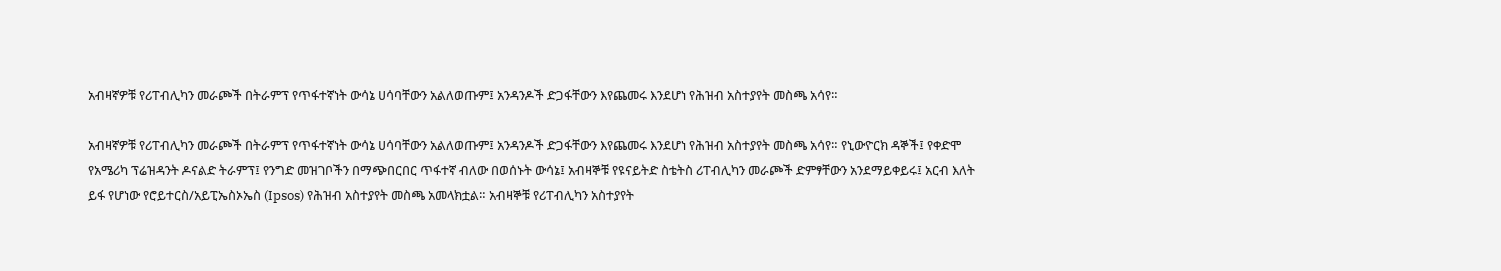አብዛኛዎቹ የሪፐብሊካን መራጮች በትራምፕ የጥፋተኛነት ውሳኔ ሀሳባቸውን አልለወጡም፤ አንዳንዶች ድጋፋቸውን እየጨመሩ እንደሆነ የሕዝብ አስተያየት መስጫ አሳየ።

አብዛኛዎቹ የሪፐብሊካን መራጮች በትራምፕ የጥፋተኛነት ውሳኔ ሀሳባቸውን አልለወጡም፤ አንዳንዶች ድጋፋቸውን እየጨመሩ እንደሆነ የሕዝብ አስተያየት መስጫ አሳየ። የኒውዮርክ ዳኞች፤ የቀድሞ የአሜሪካ ፕሬዝዳንት ዶናልድ ትራምፕ፤ የንግድ መዝገቦችን በማጭበርበር ጥፋተኛ ብለው በወሰኑት ውሳኔ፤ አብዛኞቹ የዩናይትድ ስቴትስ ሪፐብሊካን መራጮች ድምፃቸውን አንደማይቀይሩ፤ አርብ እለት ይፋ የሆነው የሮይተርስ/አይፒኤስኦኤስ (Ipsos) የሕዝብ አስተያየት መስጫ አመላክቷል። አብዛኞቹ የሪፐብሊካን አስተያየት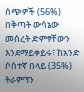ሰጭዎች (56%) በቅጣት ውሳኔው መሰረት ድምፃቸውን እንደማይቀይሩ፣ ከአንድ ሶስተኛ በላይ (35%) ትራምፕን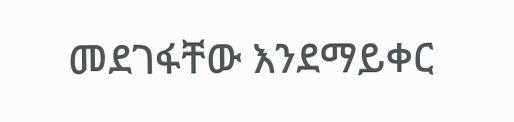መደገፋቸው እንደማይቀር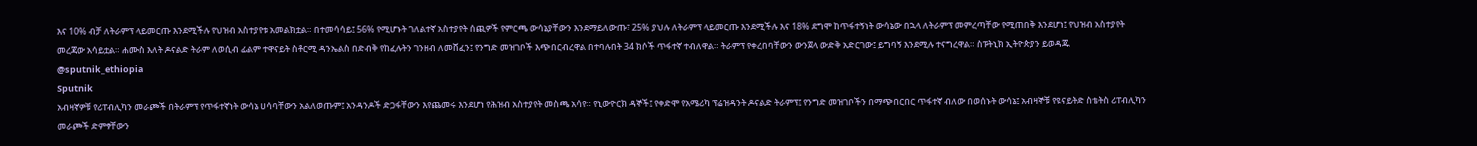እና 10% ብቻ ለትራምፕ ላይመርጡ እንደሚችሉ የህዝብ አስተያየቱ አመልክቷል። በተመሳሳይ፤ 56% የሚሆኑት ገለልተኛ አስተያየት ሰጪዎች የምርጫ ውሳኔያቸውን እንደማይለውጡ፣ 25% ያህሉ ለትራምፕ ላይመርጡ እንደሚችሉ እና 18% ደግሞ ከጥፋተኝነት ውሳኔው በኋላ ለትራምፕ መምረጣቸው የሚጠበቅ እንደሆነ፤ የህዝብ አስተያየት መረጃው አሳይቷል። ሐሙስ እለት ዶናልድ ትራም ለወሲብ ፊልም ተዋናይት ስቶርሚ ዳንኤልስ በድብቅ የከፈሉትን ገንዘብ ለመሸፈን፤ የንግድ መዝገቦች እጭበርብረዋል በተባሉበት 34 ክሶች ጥፋተኛ ተብለዋል። ትራምፕ የቀረበባቸውን ውንጀላ ውድቅ አድርገው፤ ይግባኝ እንደሚሉ ተናግረዋል። ስፑትኒክ ኢትዮጵያን ይወዳጁ @sputnik_ethiopia
Sputnik
አብዛኛዎቹ የሪፐብሊካን መራጮች በትራምፕ የጥፋተኛነት ውሳኔ ሀሳባቸውን አልለወጡም፤ አንዳንዶች ድጋፋቸውን እየጨመሩ እንደሆነ የሕዝብ አስተያየት መስጫ አሳየ። የኒውዮርክ ዳኞች፤ የቀድሞ የአሜሪካ ፕሬዝዳንት ዶናልድ ትራምፕ፤ የንግድ መዝገቦችን በማጭበርበር ጥፋተኛ ብለው በወሰኑት ውሳኔ፤ አብዛኞቹ የዩናይትድ ስቴትስ ሪፐብሊካን መራጮች ድምፃቸውን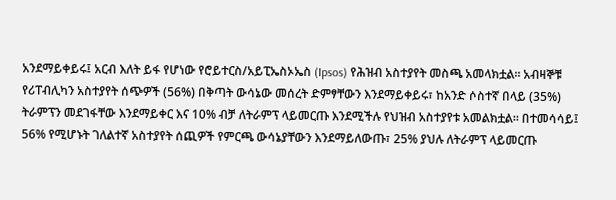አንደማይቀይሩ፤ አርብ እለት ይፋ የሆነው የሮይተርስ/አይፒኤስኦኤስ (Ipsos) የሕዝብ አስተያየት መስጫ አመላክቷል። አብዛኞቹ የሪፐብሊካን አስተያየት ሰጭዎች (56%) በቅጣት ውሳኔው መሰረት ድምፃቸውን እንደማይቀይሩ፣ ከአንድ ሶስተኛ በላይ (35%) ትራምፕን መደገፋቸው እንደማይቀር እና 10% ብቻ ለትራምፕ ላይመርጡ እንደሚችሉ የህዝብ አስተያየቱ አመልክቷል። በተመሳሳይ፤ 56% የሚሆኑት ገለልተኛ አስተያየት ሰጪዎች የምርጫ ውሳኔያቸውን እንደማይለውጡ፣ 25% ያህሉ ለትራምፕ ላይመርጡ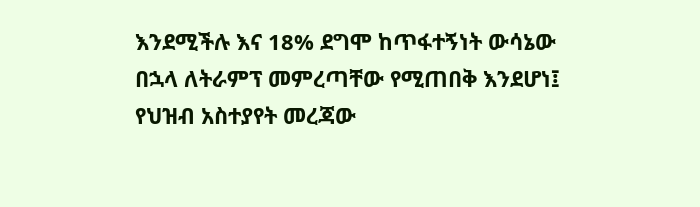እንደሚችሉ እና 18% ደግሞ ከጥፋተኝነት ውሳኔው በኋላ ለትራምፕ መምረጣቸው የሚጠበቅ እንደሆነ፤ የህዝብ አስተያየት መረጃው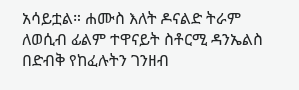አሳይቷል። ሐሙስ እለት ዶናልድ ትራም ለወሲብ ፊልም ተዋናይት ስቶርሚ ዳንኤልስ በድብቅ የከፈሉትን ገንዘብ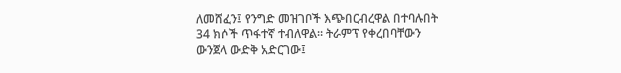ለመሸፈን፤ የንግድ መዝገቦች እጭበርብረዋል በተባሉበት 34 ክሶች ጥፋተኛ ተብለዋል። ትራምፕ የቀረበባቸውን ውንጀላ ውድቅ አድርገው፤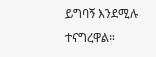ይግባኝ እንደሚሉ ተናግረዋል።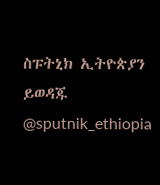ስፑትኒክ ኢትዮጵያን ይወዳጁ @sputnik_ethiopia